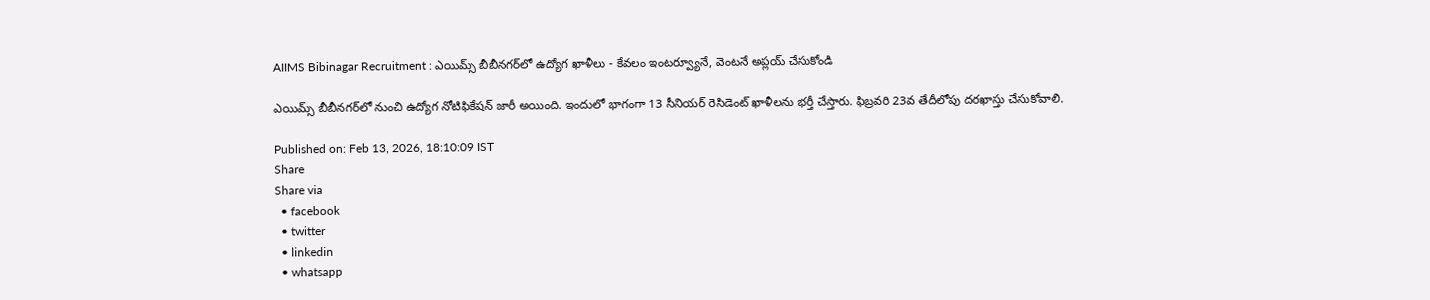AIIMS Bibinagar Recruitment : ఎయిమ్స్‌ బీబీనగర్‌లో ఉద్యోగ ఖాళీలు - కేవలం ఇంటర్వ్యూనే, వెంటనే అప్లయ్ చేసుకోండి

ఎయిమ్స్‌ బీబీనగర్‌లో నుంచి ఉద్యోగ నోటిఫికేషన్ జారీ అయింది. ఇందులో భాగంగా 13 సీనియర్ రెసిడెంట్‌ ఖాళీలను భర్తీ చేస్తారు. ఫిబ్రవరి 23వ తేదీలోపు దరఖాస్తు చేసుకోవాలి.

Published on: Feb 13, 2026, 18:10:09 IST
Share
Share via
  • facebook
  • twitter
  • linkedin
  • whatsapp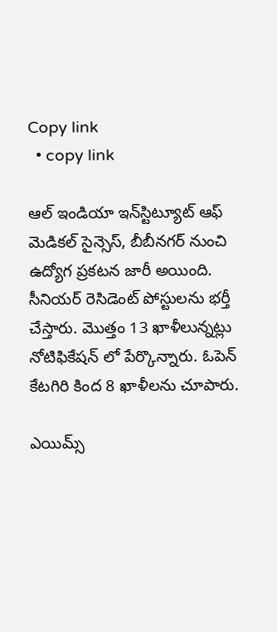Copy link
  • copy link

ఆల్‌ ఇండియా ఇన్‌స్టిట్యూట్ ఆఫ్‌ మెడికల్ సైన్సెస్‌, బీబీనగర్‌ నుంచి ఉద్యోగ ప్రకటన జారీ అయింది. సీనియర్ రెసిడెంట్‌ పోస్టులను భర్తీ చేస్తారు. మొత్తం 13 ఖాళీలున్నట్లు నోటిఫికేషన్ లో పేర్కొన్నారు. ఓపెన్ కేటగిరి కింద 8 ఖాళీలను చూపారు.

ఎయిమ్స్‌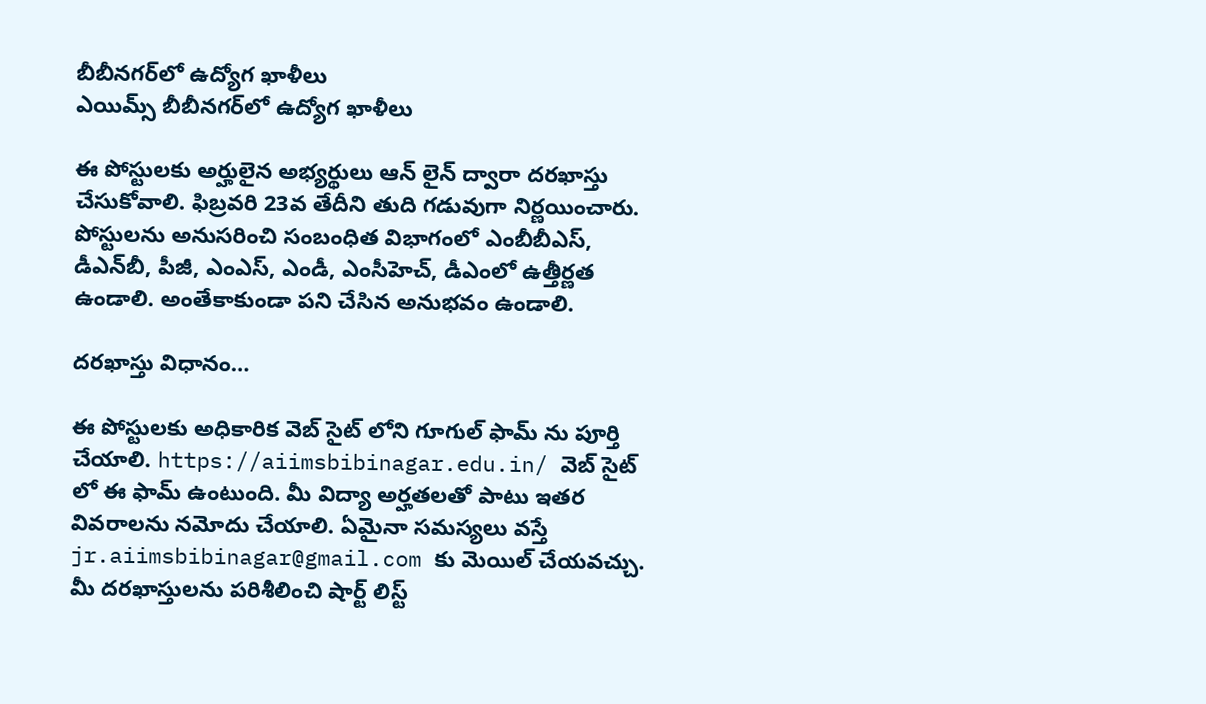బీబీనగర్‌లో ఉద్యోగ ఖాళీలు
ఎయిమ్స్‌ బీబీనగర్‌లో ఉద్యోగ ఖాళీలు

ఈ పోస్టులకు అర్హులైన అభ్యర్థులు ఆన్ లైన్ ద్వారా దరఖాస్తు చేసుకోవాలి. ఫిబ్రవరి 23వ తేదీని తుది గడువుగా నిర్ణయించారు. పోస్టులను అనుసరించి సంబంధిత విభాగంలో ఎంబీబీఎస్‌, డీఎన్‌బీ, పీజీ, ఎంఎస్‌, ఎండీ, ఎంసీహెచ్‌, డీఎంలో ఉత్తీర్ణత ఉండాలి. అంతేకాకుండా పని చేసిన అనుభవం ఉండాలి.

దరఖాస్తు విధానం…

ఈ పోస్టులకు అధికారిక వెబ్ సైట్ లోని గూగుల్ ఫామ్ ను పూర్తి చేయాలి. https://aiimsbibinagar.edu.in/ వెబ్ సైట్ లో ఈ ఫామ్ ఉంటుంది. మీ విద్యా అర్హతలతో పాటు ఇతర వివరాలను నమోదు చేయాలి. ఏమైనా సమస్యలు వస్తే jr.aiimsbibinagar@gmail.com కు మెయిల్ చేయవచ్చు. మీ దరఖాస్తులను పరిశీలించి షార్ట్ లిస్ట్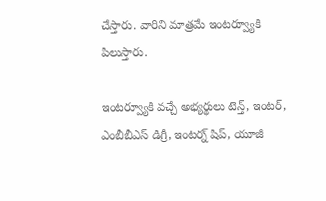చేస్తారు. వారిని మాత్రమే ఇంటర్వ్యూకి పిలుస్తారు.

ఇంటర్వ్యూకి వచ్చే అభ్యర్థులు టెన్త్, ఇంటర్, ఎంబీబీఎస్ డిగ్రీ, ఇంటర్న్ షిప్, యూజీ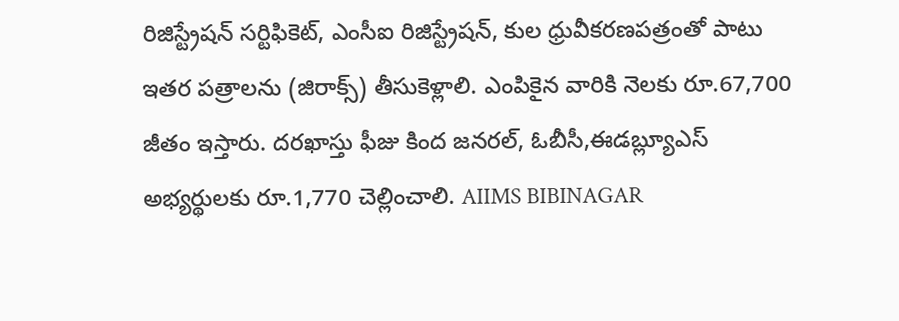రిజిస్ట్రేషన్ సర్టిఫికెట్, ఎంసీఐ రిజిస్ట్రేషన్, కుల ధ్రువీకరణపత్రంతో పాటు ఇతర పత్రాలను (జిరాక్స్) తీసుకెళ్లాలి. ఎంపికైన వారికి నెలకు రూ.67,700 జీతం ఇస్తారు. దరఖాస్తు ఫీజు కింద జనరల్, ఓబీసీ,ఈడబ్ల్యూఎస్‌ అభ్యర్థులకు రూ.1,770 చెల్లించాలి. AIIMS BIBINAGAR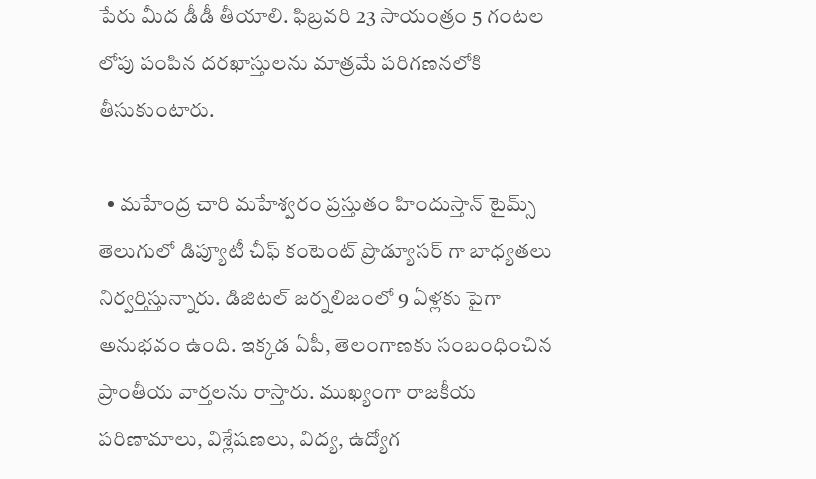పేరు మీద డీడీ తీయాలి. ఫిబ్రవరి 23 సాయంత్రం 5 గంటల లోపు పంపిన దరఖాస్తులను మాత్రమే పరిగణనలోకి తీసుకుంటారు.

  • మహేంద్ర చారి మహేశ్వరం ప్రస్తుతం హిందుస్తాన్ టైమ్స్ తెలుగులో డిప్యూటీ చీఫ్ కంటెంట్ ప్రొడ్యూసర్ గా బాధ్యతలు నిర్వర్తిస్తున్నారు. డిజిటల్ జర్నలిజంలో 9 ఏళ్లకు పైగా అనుభవం ఉంది. ఇక్కడ ఏపీ, తెలంగాణకు సంబంధించిన ప్రాంతీయ వార్తలను రాస్తారు. ముఖ్యంగా రాజకీయ పరిణామాలు, విశ్లేషణలు, విద్య, ఉద్యోగ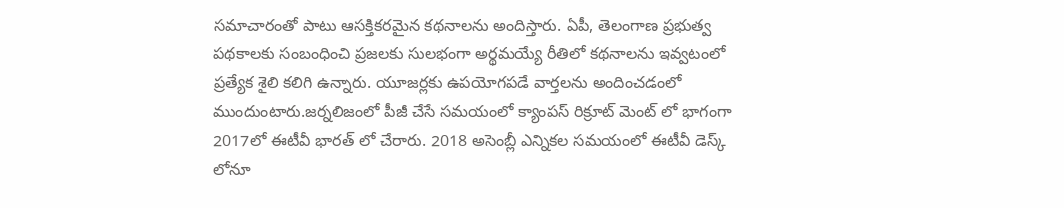సమాచారంతో పాటు ఆసక్తికరమైన కథనాలను అందిస్తారు. ఏపీ, తెలంగాణ ప్రభుత్వ పథకాలకు సంబంధించి ప్రజలకు సులభంగా అర్థమయ్యే రీతిలో కథనాలను ఇవ్వటంలో ప్రత్యేక శైలి కలిగి ఉన్నారు. యూజర్లకు ఉపయోగపడే వార్తలను అందించడంలో ముందుంటారు.జర్నలిజంలో పీజీ చేసే సమయంలో క్యాంపస్ రిక్రూట్ మెంట్ లో భాగంగా 2017లో ఈటీవీ భారత్ లో చేరారు. 2018 అసెంబ్లీ ఎన్నికల సమయంలో ఈటీవీ డెస్క్ లోనూ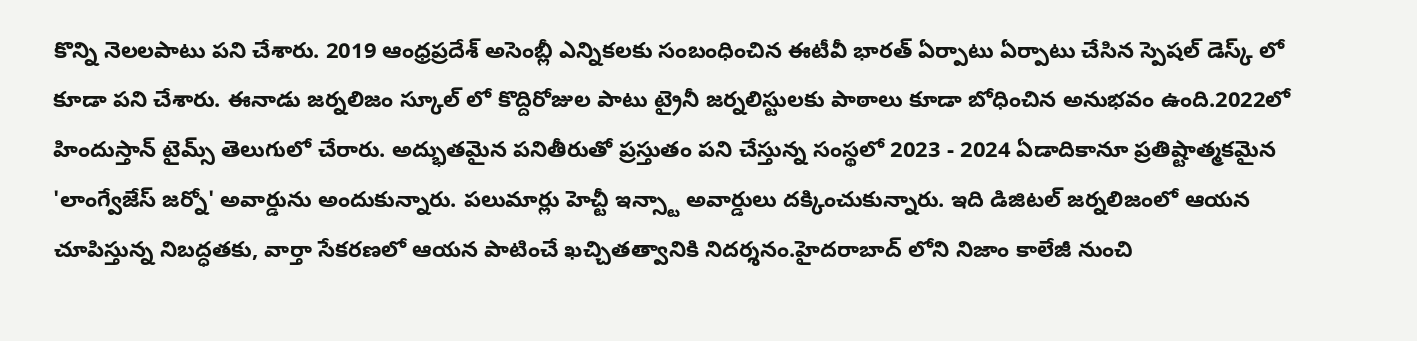కొన్ని నెలలపాటు పని చేశారు. 2019 ఆంధ్రప్రదేశ్ అసెంబ్లీ ఎన్నికలకు సంబంధించిన ఈటీవీ భారత్ ఏర్పాటు ఏర్పాటు చేసిన స్పెషల్ డెస్క్ లో కూడా పని చేశారు. ఈనాడు జర్నలిజం స్కూల్ లో కొద్దిరోజుల పాటు ట్రైనీ జర్నలిస్టులకు పాఠాలు కూడా బోధించిన అనుభవం ఉంది.2022లో హిందుస్తాన్ టైమ్స్ తెలుగులో చేరారు. అద్భుతమైన పనితీరుతో ప్రస్తుతం పని చేస్తున్న సంస్థలో 2023 - 2024 ఏడాదికానూ ప్రతిష్టాత్మకమైన 'లాంగ్వేజేస్ జర్నో' అవార్డును అందుకున్నారు. పలుమార్లు హెచ్టీ ఇన్స్టా అవార్డులు దక్కించుకున్నారు. ఇది డిజిటల్ జర్నలిజంలో ఆయన చూపిస్తున్న నిబద్ధతకు, వార్తా సేకరణలో ఆయన పాటించే ఖచ్చితత్వానికి నిదర్శనం.హైదరాబాద్ లోని నిజాం కాలేజీ నుంచి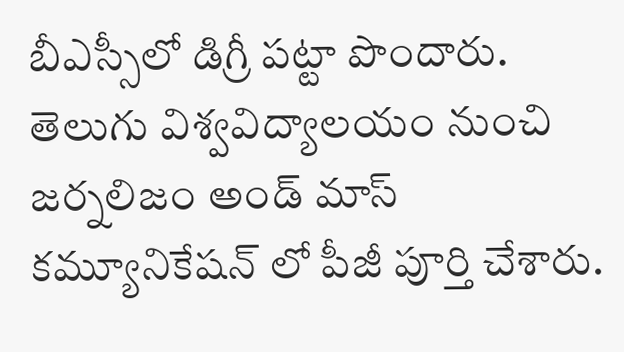బీఎస్సీలో డిగ్రీ పట్టా పొందారు. తెలుగు విశ్వవిద్యాలయం నుంచి జర్నలిజం అండ్ మాస్ కమ్యూనికేషన్ లో పీజీ పూర్తి చేశారు.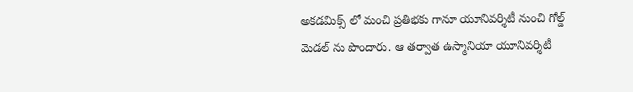అకడమిక్స్ లో మంచి ప్రతిభకు గానూ యూనివర్శిటీ నుంచి గోల్డ్ మెడల్ ను పొందారు. ఆ తర్వాత ఉస్మానియా యూనివర్శిటీ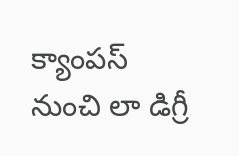క్యాంపస్ నుంచి లా డిగ్రీ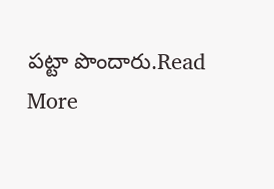పట్టా పొందారు.Read More